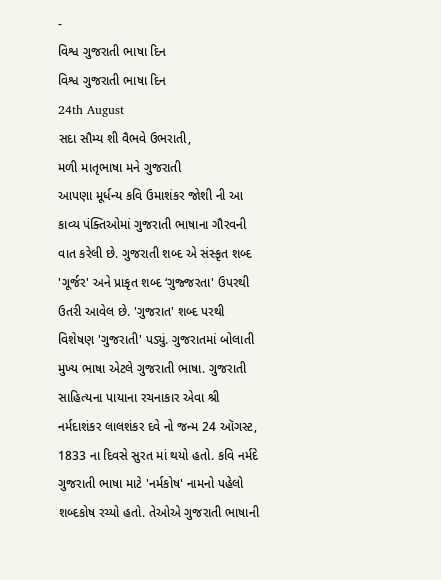-
વિશ્વ ગુજરાતી ભાષા દિન
વિશ્વ ગુજરાતી ભાષા દિન
24th August
સદા સૌમ્ય શી વૈભવે ઉભરાતી,
મળી માતૃભાષા મને ગુજરાતી
આપણા મૂર્ધન્ય કવિ ઉમાશંકર જોશી ની આ કાવ્ય પંક્તિઓમાં ગુજરાતી ભાષાના ગૌરવની વાત કરેલી છે. ગુજરાતી શબ્દ એ સંસ્કૃત શબ્દ 'ગૂર્જર' અને પ્રાકૃત શબ્દ ‘ગુજ્જરતા' ઉપરથી ઉતરી આવેલ છે. 'ગુજરાત' શબ્દ પરથી વિશેષણ 'ગુજરાતી' પડ્યું. ગુજરાતમાં બોલાતી મુખ્ય ભાષા એટલે ગુજરાતી ભાષા. ગુજરાતી સાહિત્યના પાયાના રચનાકાર એવા શ્રી નર્મદાશંકર લાલશંકર દવે નો જન્મ 24 ઑગસ્ટ, 1833 ના દિવસે સુરત માં થયો હતો. કવિ નર્મદે ગુજરાતી ભાષા માટે 'નર્મકોષ' નામનો પહેલો શબ્દકોષ રચ્યો હતો. તેઓએ ગુજરાતી ભાષાની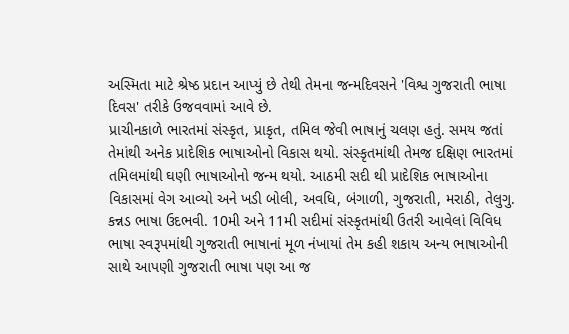અસ્મિતા માટે શ્રેષ્ઠ પ્રદાન આપ્યું છે તેથી તેમના જન્મદિવસને 'વિશ્વ ગુજરાતી ભાષા દિવસ' તરીકે ઉજવવામાં આવે છે.
પ્રાચીનકાળે ભારતમાં સંસ્કૃત, પ્રાકૃત, તમિલ જેવી ભાષાનું ચલણ હતું. સમય જતાં તેમાંથી અનેક પ્રાદેશિક ભાષાઓનો વિકાસ થયો. સંસ્કૃતમાંથી તેમજ દક્ષિણ ભારતમાં તમિલમાંથી ઘણી ભાષાઓનો જન્મ થયો. આઠમી સદી થી પ્રાદેશિક ભાષાઓના વિકાસમાં વેગ આવ્યો અને ખડી બોલી, અવધિ, બંગાળી, ગુજરાતી, મરાઠી, તેલુગુ. કન્નડ ભાષા ઉદભવી. 10મી અને 11મી સદીમાં સંસ્કૃતમાંથી ઉતરી આવેલાં વિવિધ ભાષા સ્વરૂપમાંથી ગુજરાતી ભાષાનાં મૂળ નંખાયાં તેમ કહી શકાય અન્ય ભાષાઓની સાથે આપણી ગુજરાતી ભાષા પણ આ જ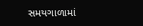સમયગાળામાં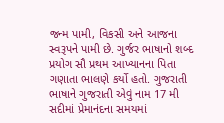જન્મ પામી, વિકસી અને આજના સ્વરૂપને પામી છે. ગુર્જર ભાષાનો શબ્દ પ્રયોગ સૌ પ્રથમ આખ્યાનના પિતા ગણાતા ભાલણે કર્યો હતો. ગુજરાતી ભાષાને ગુજરાતી એવું નામ 17 મી સદીમાં પ્રેમાનંદના સમયમાં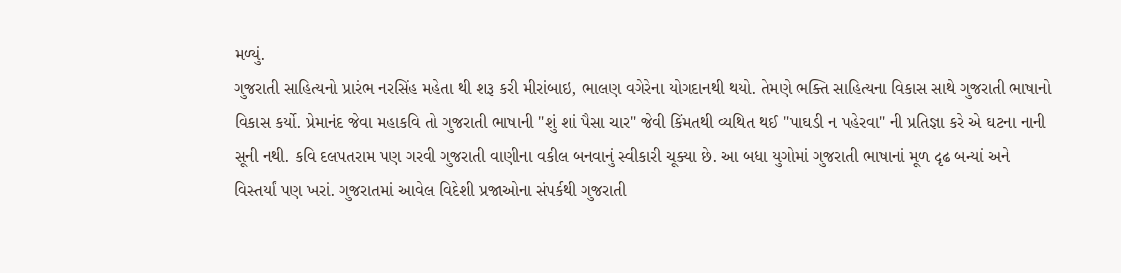મળ્યું.
ગુજરાતી સાહિત્યનો પ્રારંભ નરસિંહ મહેતા થી શરૂ કરી મીરાંબાઇ, ભાલણ વગેરેના યોગદાનથી થયો. તેમણે ભક્તિ સાહિત્યના વિકાસ સાથે ગુજરાતી ભાષાનો વિકાસ કર્યો. પ્રેમાનંદ જેવા મહાકવિ તો ગુજરાતી ભાષાની "શું શાં પૈસા ચાર" જેવી કિંમતથી વ્યથિત થઈ "પાઘડી ન પહેરવા" ની પ્રતિજ્ઞા કરે એ ઘટના નાની સૂની નથી. કવિ દલપતરામ પણ ગરવી ગુજરાતી વાણીના વકીલ બનવાનું સ્વીકારી ચૂક્યા છે. આ બધા યુગોમાં ગુજરાતી ભાષાનાં મૂળ દૃઢ બન્યાં અને વિસ્તર્યાં પણ ખરાં. ગુજરાતમાં આવેલ વિદેશી પ્રજાઓના સંપર્કથી ગુજરાતી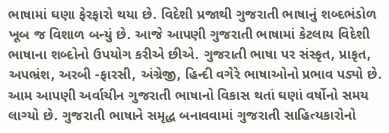ભાષામાં ઘણા ફેરફારો થયા છે. વિદેશી પ્રજાથી ગુજરાતી ભાષાનું શબ્દભંડોળ ખૂબ જ વિશાળ બન્યું છે. આજે આપણી ગુજરાતી ભાષામાં કેટલાય વિદેશી ભાષાના શબ્દોનો ઉપયોગ કરીએ છીએ. ગુજરાતી ભાષા પર સંસ્કૃત, પ્રાકૃત, અપભ્રંશ, અરબી -ફારસી, અંગ્રેજી, હિન્દી વગેરે ભાષાઓનો પ્રભાવ પડ્યો છે. આમ આપણી અર્વાચીન ગુજરાતી ભાષાનો વિકાસ થતાં ઘણાં વર્ષોનો સમય લાગ્યો છે. ગુજરાતી ભાષાને સમૃદ્ધ બનાવવામાં ગુજરાતી સાહિત્યકારોનો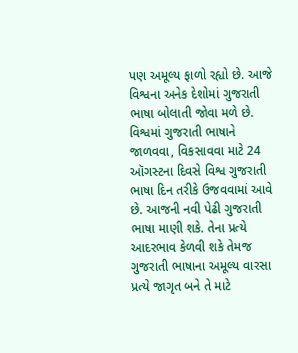પણ અમૂલ્ય ફાળો રહ્યો છે. આજે વિશ્વના અનેક દેશોમાં ગુજરાતી ભાષા બોલાતી જોવા મળે છે.
વિશ્વમાં ગુજરાતી ભાષાને જાળવવા, વિકસાવવા માટે 24 ઑગસ્ટના દિવસે વિશ્વ ગુજરાતી ભાષા દિન તરીકે ઉજવવામાં આવે છે. આજની નવી પેઢી ગુજરાતી ભાષા માણી શકે. તેના પ્રત્યે આદરભાવ કેળવી શકે તેમજ ગુજરાતી ભાષાના અમૂલ્ય વારસા પ્રત્યે જાગૃત બને તે માટે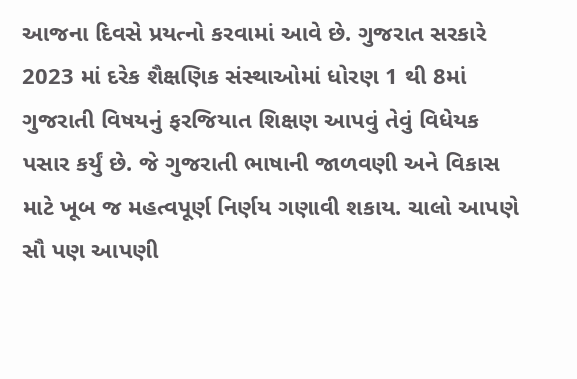આજના દિવસે પ્રયત્નો કરવામાં આવે છે. ગુજરાત સરકારે 2023 માં દરેક શૈક્ષણિક સંસ્થાઓમાં ધોરણ 1 થી 8માં ગુજરાતી વિષયનું ફરજિયાત શિક્ષણ આપવું તેવું વિધેયક પસાર કર્યું છે. જે ગુજરાતી ભાષાની જાળવણી અને વિકાસ માટે ખૂબ જ મહત્વપૂર્ણ નિર્ણય ગણાવી શકાય. ચાલો આપણે સૌ પણ આપણી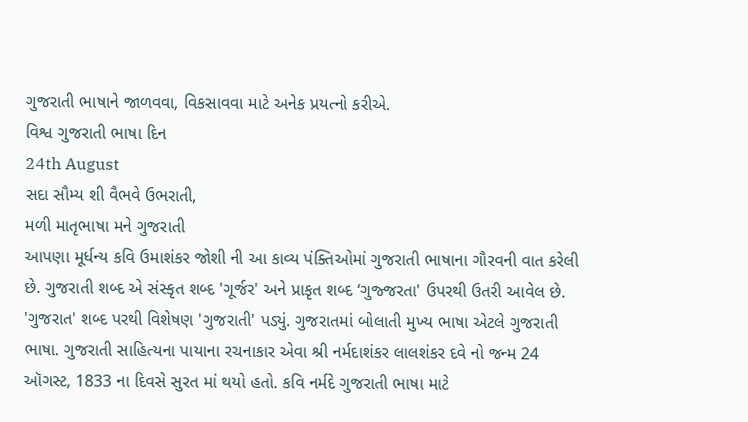ગુજરાતી ભાષાને જાળવવા, વિકસાવવા માટે અનેક પ્રયત્નો કરીએ.
વિશ્વ ગુજરાતી ભાષા દિન
24th August
સદા સૌમ્ય શી વૈભવે ઉભરાતી,
મળી માતૃભાષા મને ગુજરાતી
આપણા મૂર્ધન્ય કવિ ઉમાશંકર જોશી ની આ કાવ્ય પંક્તિઓમાં ગુજરાતી ભાષાના ગૌરવની વાત કરેલી છે. ગુજરાતી શબ્દ એ સંસ્કૃત શબ્દ 'ગૂર્જર' અને પ્રાકૃત શબ્દ ‘ગુજ્જરતા' ઉપરથી ઉતરી આવેલ છે. 'ગુજરાત' શબ્દ પરથી વિશેષણ 'ગુજરાતી' પડ્યું. ગુજરાતમાં બોલાતી મુખ્ય ભાષા એટલે ગુજરાતી ભાષા. ગુજરાતી સાહિત્યના પાયાના રચનાકાર એવા શ્રી નર્મદાશંકર લાલશંકર દવે નો જન્મ 24 ઑગસ્ટ, 1833 ના દિવસે સુરત માં થયો હતો. કવિ નર્મદે ગુજરાતી ભાષા માટે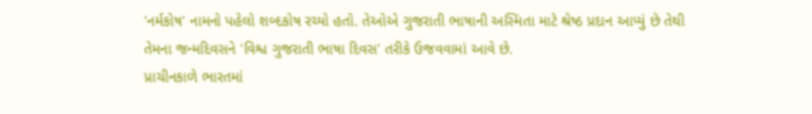'નર્મકોષ' નામનો પહેલો શબ્દકોષ રચ્યો હતો. તેઓએ ગુજરાતી ભાષાની અસ્મિતા માટે શ્રેષ્ઠ પ્રદાન આપ્યું છે તેથી તેમના જન્મદિવસને 'વિશ્વ ગુજરાતી ભાષા દિવસ' તરીકે ઉજવવામાં આવે છે.
પ્રાચીનકાળે ભારતમાં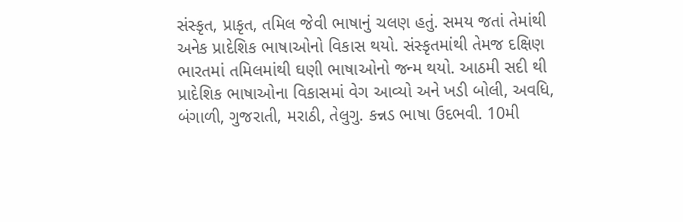સંસ્કૃત, પ્રાકૃત, તમિલ જેવી ભાષાનું ચલણ હતું. સમય જતાં તેમાંથી અનેક પ્રાદેશિક ભાષાઓનો વિકાસ થયો. સંસ્કૃતમાંથી તેમજ દક્ષિણ ભારતમાં તમિલમાંથી ઘણી ભાષાઓનો જન્મ થયો. આઠમી સદી થી પ્રાદેશિક ભાષાઓના વિકાસમાં વેગ આવ્યો અને ખડી બોલી, અવધિ, બંગાળી, ગુજરાતી, મરાઠી, તેલુગુ. કન્નડ ભાષા ઉદભવી. 10મી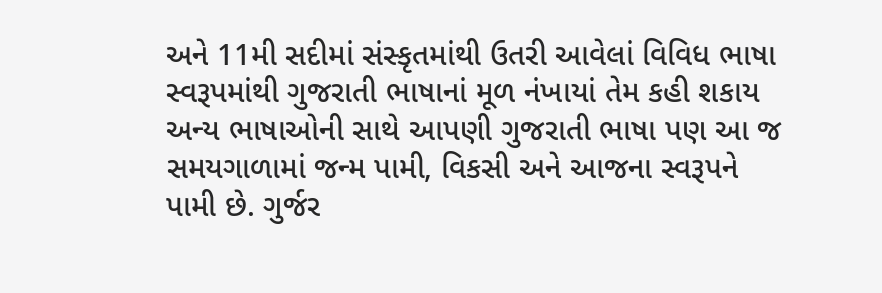અને 11મી સદીમાં સંસ્કૃતમાંથી ઉતરી આવેલાં વિવિધ ભાષા સ્વરૂપમાંથી ગુજરાતી ભાષાનાં મૂળ નંખાયાં તેમ કહી શકાય અન્ય ભાષાઓની સાથે આપણી ગુજરાતી ભાષા પણ આ જ સમયગાળામાં જન્મ પામી, વિકસી અને આજના સ્વરૂપને પામી છે. ગુર્જર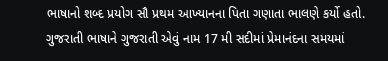ભાષાનો શબ્દ પ્રયોગ સૌ પ્રથમ આખ્યાનના પિતા ગણાતા ભાલણે કર્યો હતો. ગુજરાતી ભાષાને ગુજરાતી એવું નામ 17 મી સદીમાં પ્રેમાનંદના સમયમાં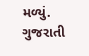મળ્યું.
ગુજરાતી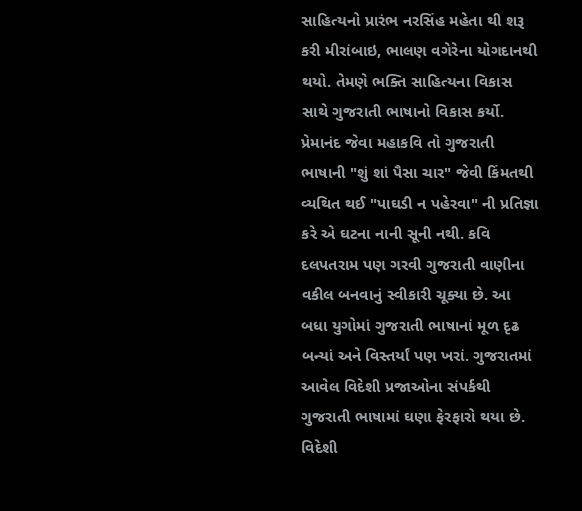સાહિત્યનો પ્રારંભ નરસિંહ મહેતા થી શરૂ કરી મીરાંબાઇ, ભાલણ વગેરેના યોગદાનથી થયો. તેમણે ભક્તિ સાહિત્યના વિકાસ સાથે ગુજરાતી ભાષાનો વિકાસ કર્યો. પ્રેમાનંદ જેવા મહાકવિ તો ગુજરાતી ભાષાની "શું શાં પૈસા ચાર" જેવી કિંમતથી વ્યથિત થઈ "પાઘડી ન પહેરવા" ની પ્રતિજ્ઞા કરે એ ઘટના નાની સૂની નથી. કવિ દલપતરામ પણ ગરવી ગુજરાતી વાણીના વકીલ બનવાનું સ્વીકારી ચૂક્યા છે. આ બધા યુગોમાં ગુજરાતી ભાષાનાં મૂળ દૃઢ બન્યાં અને વિસ્તર્યાં પણ ખરાં. ગુજરાતમાં આવેલ વિદેશી પ્રજાઓના સંપર્કથી ગુજરાતી ભાષામાં ઘણા ફેરફારો થયા છે. વિદેશી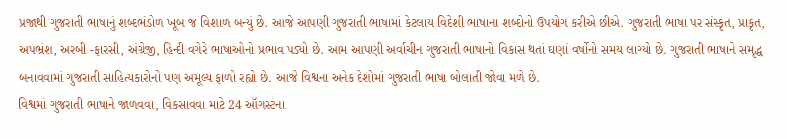પ્રજાથી ગુજરાતી ભાષાનું શબ્દભંડોળ ખૂબ જ વિશાળ બન્યું છે. આજે આપણી ગુજરાતી ભાષામાં કેટલાય વિદેશી ભાષાના શબ્દોનો ઉપયોગ કરીએ છીએ. ગુજરાતી ભાષા પર સંસ્કૃત, પ્રાકૃત, અપભ્રંશ, અરબી -ફારસી, અંગ્રેજી, હિન્દી વગેરે ભાષાઓનો પ્રભાવ પડ્યો છે. આમ આપણી અર્વાચીન ગુજરાતી ભાષાનો વિકાસ થતાં ઘણાં વર્ષોનો સમય લાગ્યો છે. ગુજરાતી ભાષાને સમૃદ્ધ બનાવવામાં ગુજરાતી સાહિત્યકારોનો પણ અમૂલ્ય ફાળો રહ્યો છે. આજે વિશ્વના અનેક દેશોમાં ગુજરાતી ભાષા બોલાતી જોવા મળે છે.
વિશ્વમાં ગુજરાતી ભાષાને જાળવવા, વિકસાવવા માટે 24 ઑગસ્ટના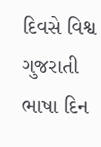દિવસે વિશ્વ ગુજરાતી ભાષા દિન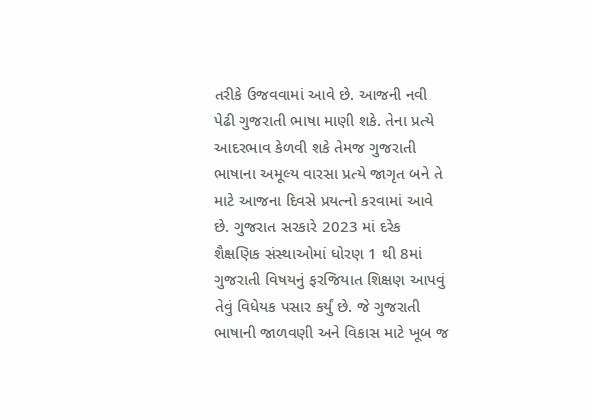તરીકે ઉજવવામાં આવે છે. આજની નવી પેઢી ગુજરાતી ભાષા માણી શકે. તેના પ્રત્યે આદરભાવ કેળવી શકે તેમજ ગુજરાતી ભાષાના અમૂલ્ય વારસા પ્રત્યે જાગૃત બને તે માટે આજના દિવસે પ્રયત્નો કરવામાં આવે છે. ગુજરાત સરકારે 2023 માં દરેક શૈક્ષણિક સંસ્થાઓમાં ધોરણ 1 થી 8માં ગુજરાતી વિષયનું ફરજિયાત શિક્ષણ આપવું તેવું વિધેયક પસાર કર્યું છે. જે ગુજરાતી ભાષાની જાળવણી અને વિકાસ માટે ખૂબ જ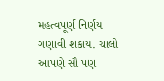મહત્વપૂર્ણ નિર્ણય ગણાવી શકાય. ચાલો આપણે સૌ પણ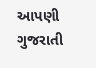આપણી ગુજરાતી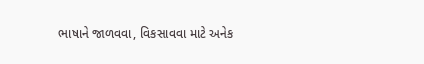ભાષાને જાળવવા, વિકસાવવા માટે અનેક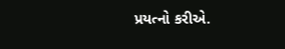પ્રયત્નો કરીએ.